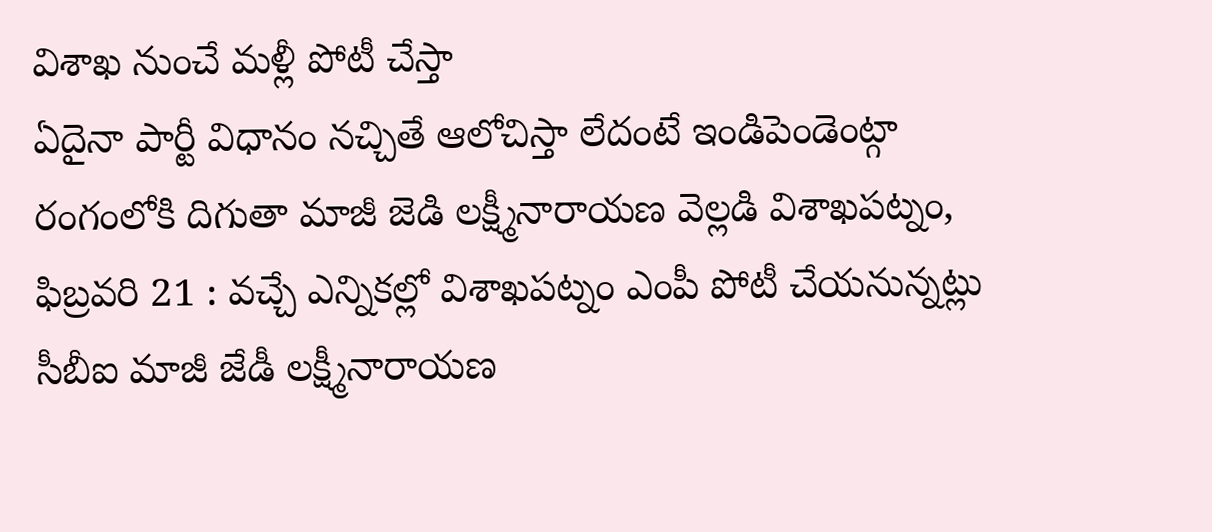విశాఖ నుంచే మళ్లీ పోటీ చేస్తా
ఏదైనా పార్టీ విధానం నచ్చితే ఆలోచిస్తా లేదంటే ఇండిపెండెంట్గా రంగంలోకి దిగుతా మాజీ జెడి లక్ష్మీనారాయణ వెల్లడి విశాఖపట్నం, ఫిబ్రవరి 21 : వచ్చే ఎన్నికల్లో విశాఖపట్నం ఎంపీ పోటీ చేయనున్నట్లు సీబీఐ మాజీ జేడీ లక్ష్మీనారాయణ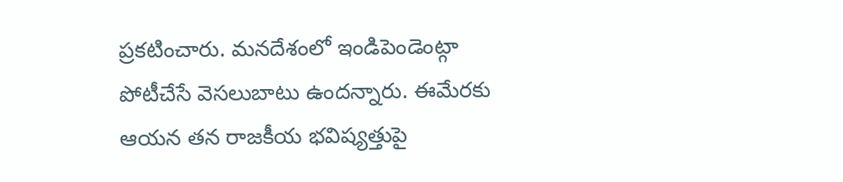ప్రకటించారు. మనదేశంలో ఇండిపెండెంట్గా పోటీచేసే వెసలుబాటు ఉందన్నారు. ఈమేరకు ఆయన తన రాజకీయ భవిష్యత్తుపై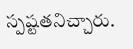స్పష్టతనిచ్చారు.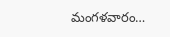మంగళవారం…